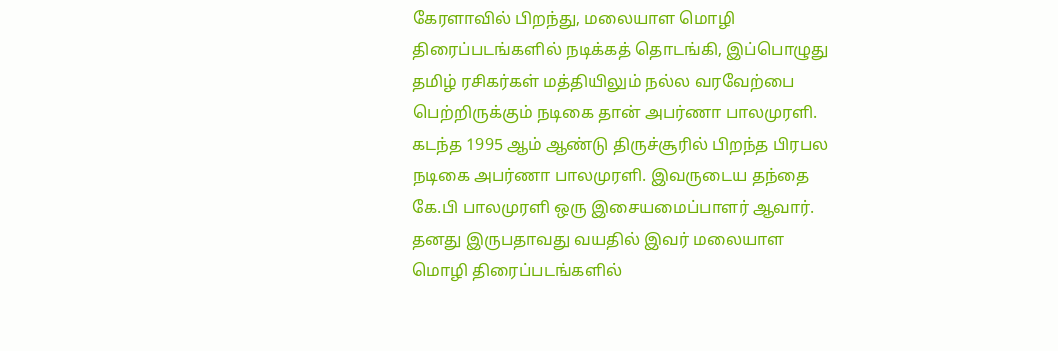கேரளாவில் பிறந்து, மலையாள மொழி திரைப்படங்களில் நடிக்கத் தொடங்கி, இப்பொழுது தமிழ் ரசிகர்கள் மத்தியிலும் நல்ல வரவேற்பை பெற்றிருக்கும் நடிகை தான் அபர்ணா பாலமுரளி.
கடந்த 1995 ஆம் ஆண்டு திருச்சூரில் பிறந்த பிரபல நடிகை அபர்ணா பாலமுரளி. இவருடைய தந்தை கே.பி பாலமுரளி ஒரு இசையமைப்பாளர் ஆவார். தனது இருபதாவது வயதில் இவர் மலையாள மொழி திரைப்படங்களில்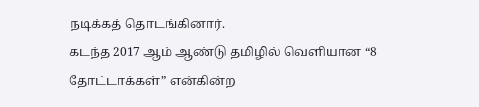நடிக்கத் தொடங்கினார்.
கடந்த 2017 ஆம் ஆண்டு தமிழில் வெளியான “8 தோட்டாக்கள்” என்கின்ற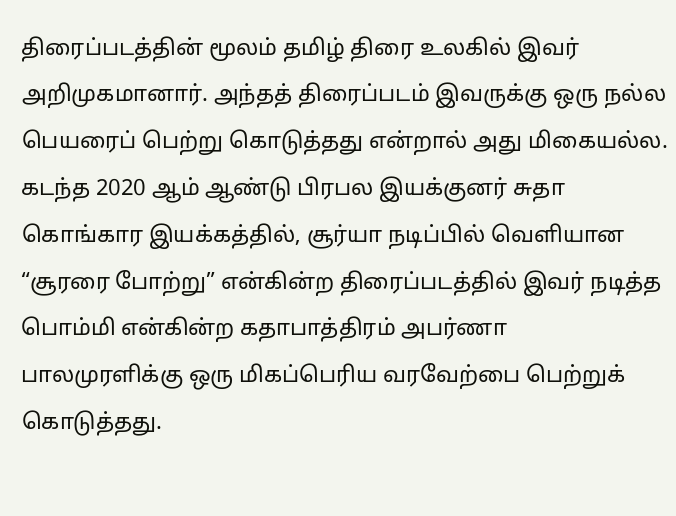திரைப்படத்தின் மூலம் தமிழ் திரை உலகில் இவர் அறிமுகமானார். அந்தத் திரைப்படம் இவருக்கு ஒரு நல்ல பெயரைப் பெற்று கொடுத்தது என்றால் அது மிகையல்ல.
கடந்த 2020 ஆம் ஆண்டு பிரபல இயக்குனர் சுதா கொங்கார இயக்கத்தில், சூர்யா நடிப்பில் வெளியான “சூரரை போற்று” என்கின்ற திரைப்படத்தில் இவர் நடித்த பொம்மி என்கின்ற கதாபாத்திரம் அபர்ணா பாலமுரளிக்கு ஒரு மிகப்பெரிய வரவேற்பை பெற்றுக் கொடுத்தது.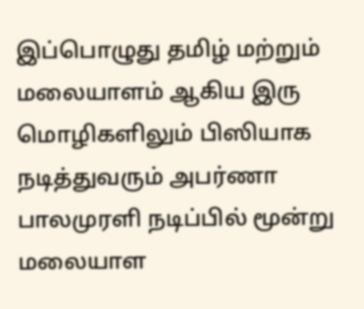இப்பொழுது தமிழ் மற்றும் மலையாளம் ஆகிய இரு மொழிகளிலும் பிஸியாக நடித்துவரும் அபர்ணா பாலமுரளி நடிப்பில் மூன்று மலையாள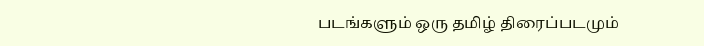படங்களும் ஒரு தமிழ் திரைப்படமும்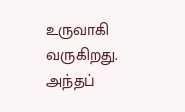உருவாகி வருகிறது. அந்தப்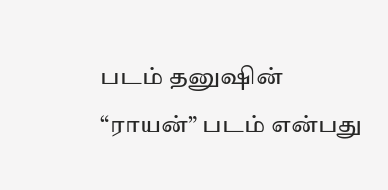படம் தனுஷின் “ராயன்” படம் என்பது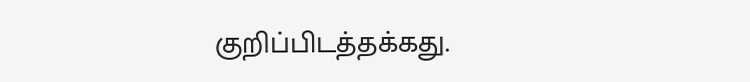குறிப்பிடத்தக்கது.